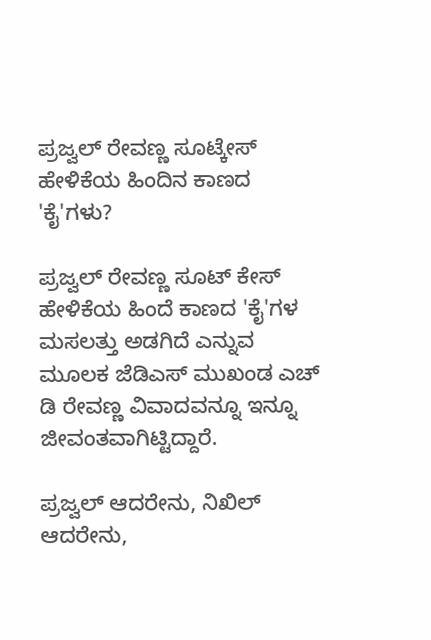ಪ್ರಜ್ವಲ್ ರೇವಣ್ಣ ಸೂಟ್ಕೇಸ್ ಹೇಳಿಕೆಯ ಹಿಂದಿನ ಕಾಣದ 'ಕೈ'ಗಳು?

ಪ್ರಜ್ವಲ್ ರೇವಣ್ಣ ಸೂಟ್ ಕೇಸ್ ಹೇಳಿಕೆಯ ಹಿಂದೆ ಕಾಣದ 'ಕೈ'ಗಳ ಮಸಲತ್ತು ಅಡಗಿದೆ ಎನ್ನುವ ಮೂಲಕ ಜೆಡಿಎಸ್ ಮುಖಂಡ ಎಚ್ ಡಿ ರೇವಣ್ಣ ವಿವಾದವನ್ನೂ ಇನ್ನೂ ಜೀವಂತವಾಗಿಟ್ಟಿದ್ದಾರೆ.

ಪ್ರಜ್ವಲ್ ಆದರೇನು, ನಿಖಿಲ್ ಆದರೇನು,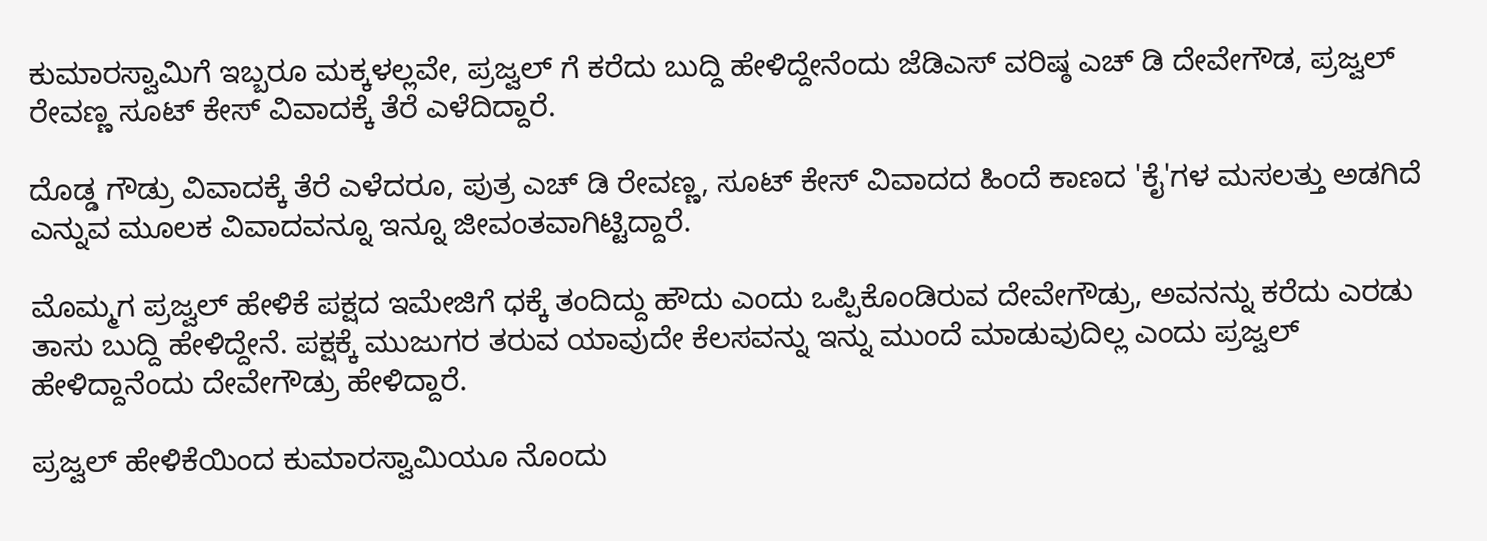ಕುಮಾರಸ್ವಾಮಿಗೆ ಇಬ್ಬರೂ ಮಕ್ಕಳಲ್ಲವೇ, ಪ್ರಜ್ವಲ್ ಗೆ ಕರೆದು ಬುದ್ದಿ ಹೇಳಿದ್ದೇನೆಂದು ಜೆಡಿಎಸ್ ವರಿಷ್ಠ ಎಚ್ ಡಿ ದೇವೇಗೌಡ, ಪ್ರಜ್ವಲ್ ರೇವಣ್ಣ ಸೂಟ್ ಕೇಸ್ ವಿವಾದಕ್ಕೆ ತೆರೆ ಎಳೆದಿದ್ದಾರೆ.

ದೊಡ್ಡ ಗೌಡ್ರು ವಿವಾದಕ್ಕೆ ತೆರೆ ಎಳೆದರೂ, ಪುತ್ರ ಎಚ್ ಡಿ ರೇವಣ್ಣ, ಸೂಟ್ ಕೇಸ್ ವಿವಾದದ ಹಿಂದೆ ಕಾಣದ 'ಕೈ'ಗಳ ಮಸಲತ್ತು ಅಡಗಿದೆ ಎನ್ನುವ ಮೂಲಕ ವಿವಾದವನ್ನೂ ಇನ್ನೂ ಜೀವಂತವಾಗಿಟ್ಟಿದ್ದಾರೆ.

ಮೊಮ್ಮಗ ಪ್ರಜ್ವಲ್ ಹೇಳಿಕೆ ಪಕ್ಷದ ಇಮೇಜಿಗೆ ಧಕ್ಕೆ ತಂದಿದ್ದು ಹೌದು ಎಂದು ಒಪ್ಪಿಕೊಂಡಿರುವ ದೇವೇಗೌಡ್ರು, ಅವನನ್ನು ಕರೆದು ಎರಡು ತಾಸು ಬುದ್ದಿ ಹೇಳಿದ್ದೇನೆ. ಪಕ್ಷಕ್ಕೆ ಮುಜುಗರ ತರುವ ಯಾವುದೇ ಕೆಲಸವನ್ನು ಇನ್ನು ಮುಂದೆ ಮಾಡುವುದಿಲ್ಲ ಎಂದು ಪ್ರಜ್ವಲ್ ಹೇಳಿದ್ದಾನೆಂದು ದೇವೇಗೌಡ್ರು ಹೇಳಿದ್ದಾರೆ.

ಪ್ರಜ್ವಲ್ ಹೇಳಿಕೆಯಿಂದ ಕುಮಾರಸ್ವಾಮಿಯೂ ನೊಂದು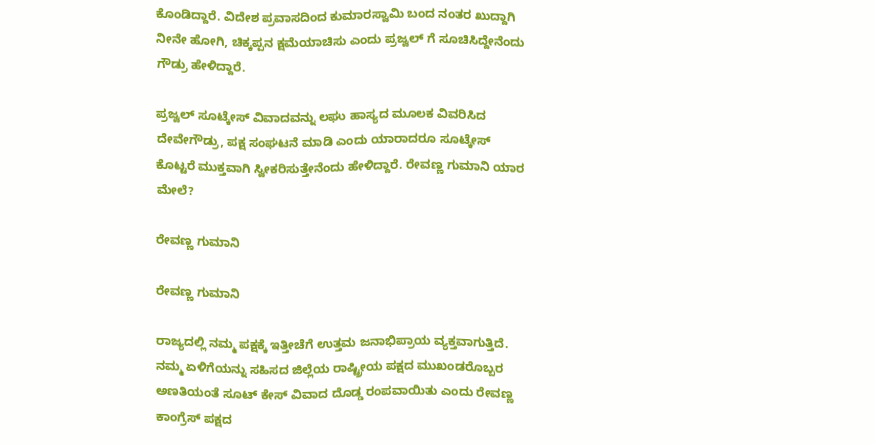ಕೊಂಡಿದ್ದಾರೆ. ವಿದೇಶ ಪ್ರವಾಸದಿಂದ ಕುಮಾರಸ್ವಾಮಿ ಬಂದ ನಂತರ ಖುದ್ದಾಗಿ ನೀನೇ ಹೋಗಿ, ಚಿಕ್ಕಪ್ಪನ ಕ್ಷಮೆಯಾಚಿಸು ಎಂದು ಪ್ರಜ್ವಲ್ ಗೆ ಸೂಚಿಸಿದ್ದೇನೆಂದು ಗೌಡ್ರು ಹೇಳಿದ್ದಾರೆ.

ಪ್ರಜ್ವಲ್ ಸೂಟ್ಕೇಸ್ ವಿವಾದವನ್ನು ಲಘು ಹಾಸ್ಯದ ಮೂಲಕ ವಿವರಿಸಿದ ದೇವೇಗೌಡ್ರು, ಪಕ್ಷ ಸಂಘಟನೆ ಮಾಡಿ ಎಂದು ಯಾರಾದರೂ ಸೂಟ್ಕೇಸ್ ಕೊಟ್ಟರೆ ಮುಕ್ತವಾಗಿ ಸ್ವೀಕರಿಸುತ್ತೇನೆಂದು ಹೇಳಿದ್ದಾರೆ. ರೇವಣ್ಣ ಗುಮಾನಿ ಯಾರ ಮೇಲೆ?

ರೇವಣ್ಣ ಗುಮಾನಿ

ರೇವಣ್ಣ ಗುಮಾನಿ

ರಾಜ್ಯದಲ್ಲಿ ನಮ್ಮ ಪಕ್ಷಕ್ಕೆ ಇತ್ತೀಚೆಗೆ ಉತ್ತಮ ಜನಾಭಿಪ್ರಾಯ ವ್ಯಕ್ತವಾಗುತ್ತಿದೆ. ನಮ್ಮ ಏಳಿಗೆಯನ್ನು ಸಹಿಸದ ಜಿಲ್ಲೆಯ ರಾಷ್ಟ್ರೀಯ ಪಕ್ಷದ ಮುಖಂಡರೊಬ್ಬರ ಅಣತಿಯಂತೆ ಸೂಟ್ ಕೇಸ್ ವಿವಾದ ದೊಡ್ಡ ರಂಪವಾಯಿತು ಎಂದು ರೇವಣ್ಣ ಕಾಂಗ್ರೆಸ್ ಪಕ್ಷದ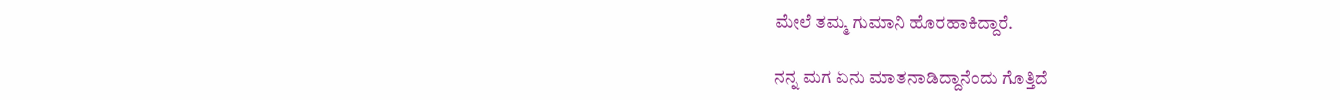ಮೇಲೆ ತಮ್ಮ ಗುಮಾನಿ ಹೊರಹಾಕಿದ್ದಾರೆ.

ನನ್ನ ಮಗ ಏನು ಮಾತನಾಡಿದ್ದಾನೆಂದು ಗೊತ್ತಿದೆ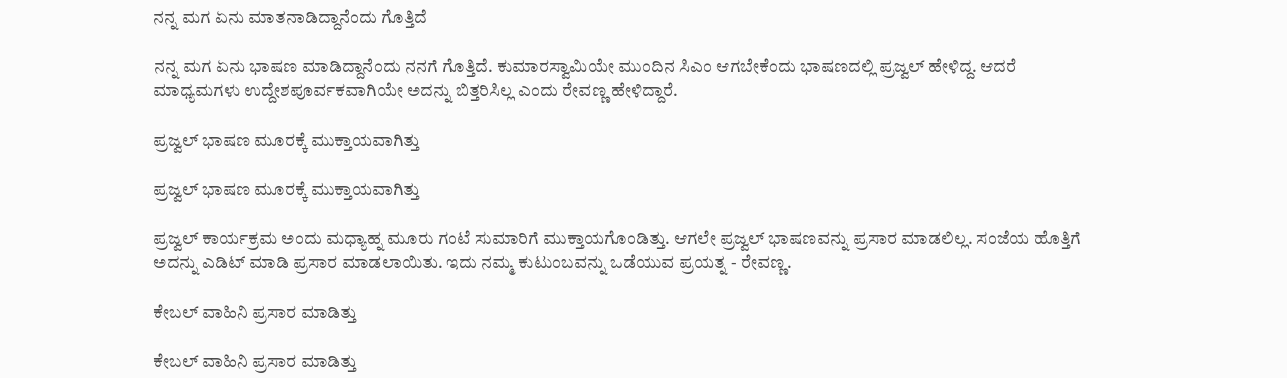ನನ್ನ ಮಗ ಏನು ಮಾತನಾಡಿದ್ದಾನೆಂದು ಗೊತ್ತಿದೆ

ನನ್ನ ಮಗ ಏನು ಭಾಷಣ ಮಾಡಿದ್ದಾನೆಂದು ನನಗೆ ಗೊತ್ತಿದೆ. ಕುಮಾರಸ್ವಾಮಿಯೇ ಮುಂದಿನ ಸಿಎಂ ಆಗಬೇಕೆಂದು ಭಾಷಣದಲ್ಲಿ ಪ್ರಜ್ವಲ್ ಹೇಳಿದ್ದ. ಆದರೆ ಮಾಧ್ಯಮಗಳು ಉದ್ದೇಶಪೂರ್ವಕವಾಗಿಯೇ ಅದನ್ನು ಬಿತ್ತರಿಸಿಲ್ಲ ಎಂದು ರೇವಣ್ಣ ಹೇಳಿದ್ದಾರೆ.

ಪ್ರಜ್ವಲ್ ಭಾಷಣ ಮೂರಕ್ಕೆ ಮುಕ್ತಾಯವಾಗಿತ್ತು

ಪ್ರಜ್ವಲ್ ಭಾಷಣ ಮೂರಕ್ಕೆ ಮುಕ್ತಾಯವಾಗಿತ್ತು

ಪ್ರಜ್ವಲ್ ಕಾರ್ಯಕ್ರಮ ಅಂದು ಮಧ್ಯಾಹ್ನ ಮೂರು ಗಂಟೆ ಸುಮಾರಿಗೆ ಮುಕ್ತಾಯಗೊಂಡಿತ್ತು. ಆಗಲೇ ಪ್ರಜ್ವಲ್ ಭಾಷಣವನ್ನು ಪ್ರಸಾರ ಮಾಡಲಿಲ್ಲ. ಸಂಜೆಯ ಹೊತ್ತಿಗೆ ಅದನ್ನು ಎಡಿಟ್ ಮಾಡಿ ಪ್ರಸಾರ ಮಾಡಲಾಯಿತು. ಇದು ನಮ್ಮ ಕುಟುಂಬವನ್ನು ಒಡೆಯುವ ಪ್ರಯತ್ನ - ರೇವಣ್ಣ.

ಕೇಬಲ್ ವಾಹಿನಿ ಪ್ರಸಾರ ಮಾಡಿತ್ತು

ಕೇಬಲ್ ವಾಹಿನಿ ಪ್ರಸಾರ ಮಾಡಿತ್ತು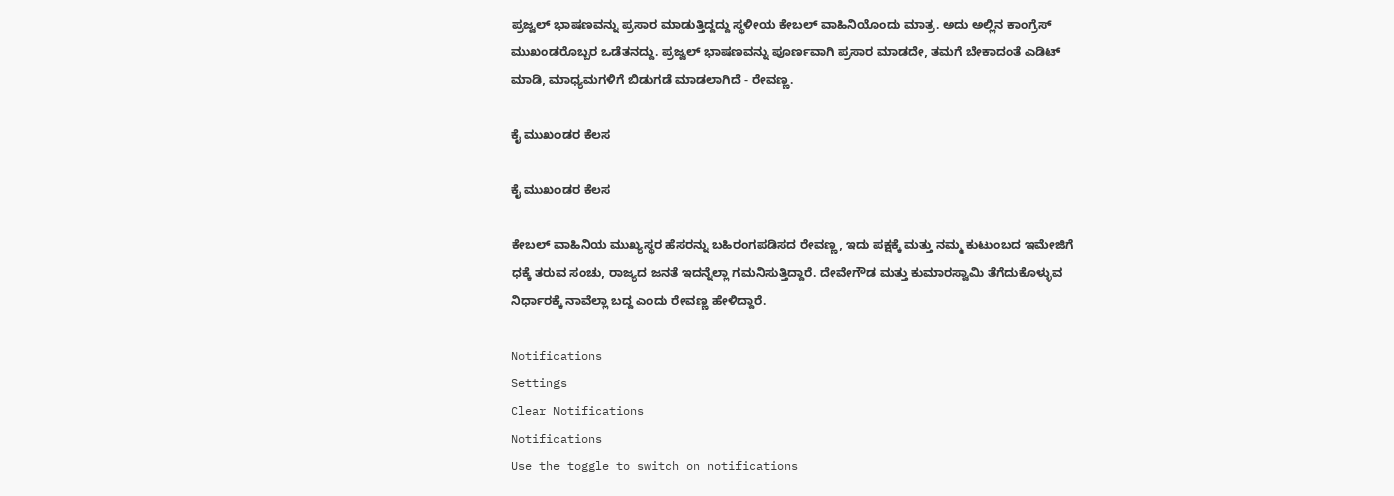ಪ್ರಜ್ವಲ್ ಭಾಷಣವನ್ನು ಪ್ರಸಾರ ಮಾಡುತ್ತಿದ್ದದ್ದು ಸ್ಥಳೀಯ ಕೇಬಲ್ ವಾಹಿನಿಯೊಂದು ಮಾತ್ರ. ಅದು ಅಲ್ಲಿನ ಕಾಂಗ್ರೆಸ್ ಮುಖಂಡರೊಬ್ಬರ ಒಡೆತನದ್ದು. ಪ್ರಜ್ವಲ್ ಭಾಷಣವನ್ನು ಪೂರ್ಣವಾಗಿ ಪ್ರಸಾರ ಮಾಡದೇ, ತಮಗೆ ಬೇಕಾದಂತೆ ಎಡಿಟ್ ಮಾಡಿ, ಮಾಧ್ಯಮಗಳಿಗೆ ಬಿಡುಗಡೆ ಮಾಡಲಾಗಿದೆ - ರೇವಣ್ಣ.

ಕೈ ಮುಖಂಡರ ಕೆಲಸ

ಕೈ ಮುಖಂಡರ ಕೆಲಸ

ಕೇಬಲ್ ವಾಹಿನಿಯ ಮುಖ್ಯಸ್ಥರ ಹೆಸರನ್ನು ಬಹಿರಂಗಪಡಿಸದ ರೇವಣ್ಣ, ಇದು ಪಕ್ಷಕ್ಕೆ ಮತ್ತು ನಮ್ಮ ಕುಟುಂಬದ ಇಮೇಜಿಗೆ ಧಕ್ಕೆ ತರುವ ಸಂಚು, ರಾಜ್ಯದ ಜನತೆ ಇದನ್ನೆಲ್ಲಾ ಗಮನಿಸುತ್ತಿದ್ದಾರೆ. ದೇವೇಗೌಡ ಮತ್ತು ಕುಮಾರಸ್ವಾಮಿ ತೆಗೆದುಕೊಳ್ಳುವ ನಿರ್ಧಾರಕ್ಕೆ ನಾವೆಲ್ಲಾ ಬದ್ದ ಎಂದು ರೇವಣ್ಣ ಹೇಳಿದ್ದಾರೆ.

Notifications
Settings
Clear Notifications
Notifications
Use the toggle to switch on notifications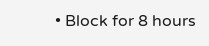• Block for 8 hours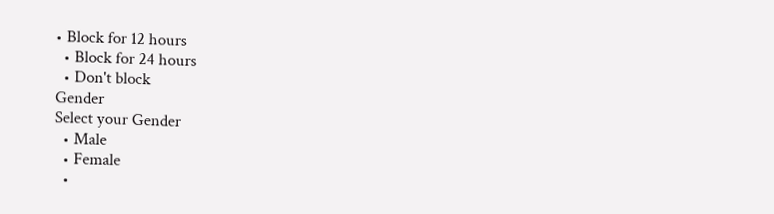• Block for 12 hours
  • Block for 24 hours
  • Don't block
Gender
Select your Gender
  • Male
  • Female
  •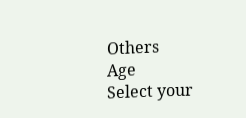Others
Age
Select your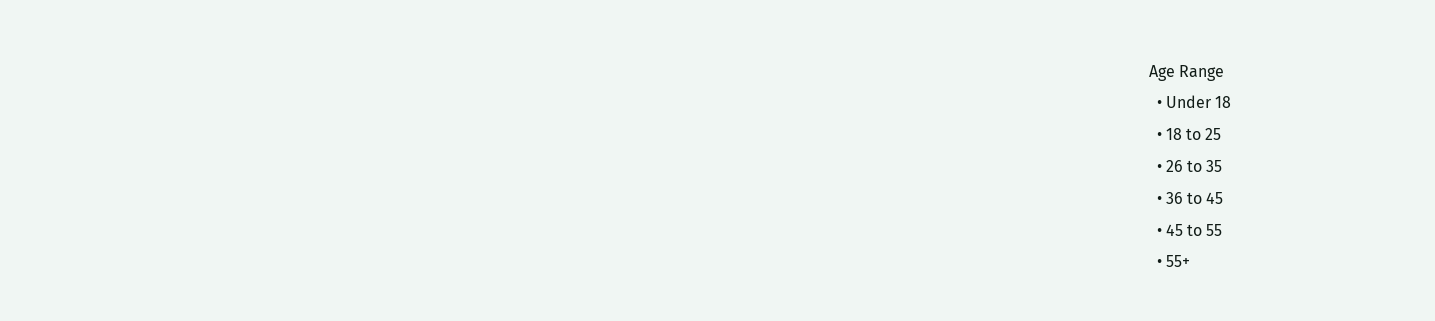Age Range
  • Under 18
  • 18 to 25
  • 26 to 35
  • 36 to 45
  • 45 to 55
  • 55+